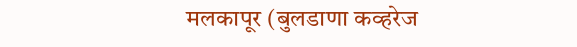मलकापूर (बुलडाणा कव्हरेज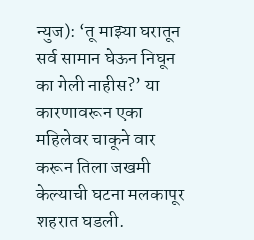न्युज): ‘तू माझ्या घरातून सर्व सामान घेऊन निघून का गेली नाहीस?’ या कारणावरून एका महिलेवर चाकूने वार करून तिला जखमी केल्याची घटना मलकापूर शहरात घडली.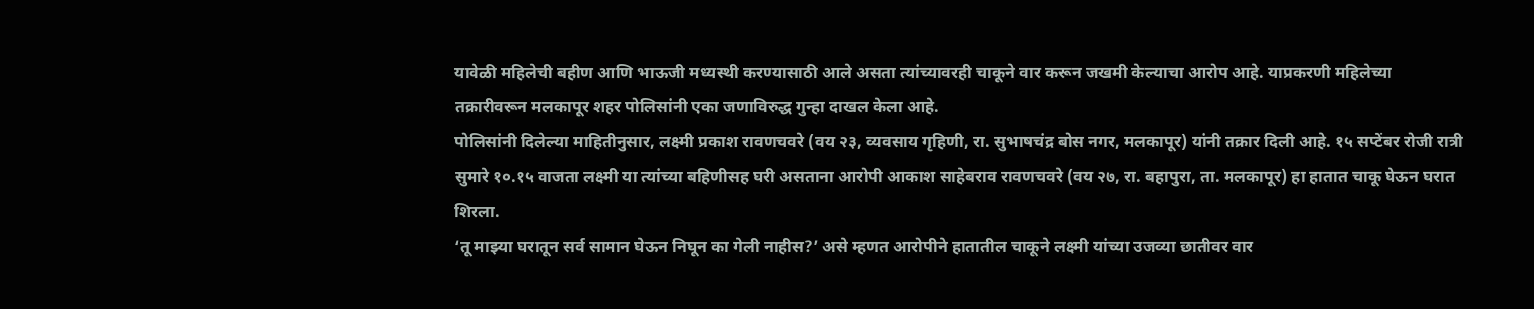यावेळी महिलेची बहीण आणि भाऊजी मध्यस्थी करण्यासाठी आले असता त्यांच्यावरही चाकूने वार करून जखमी केल्याचा आरोप आहे. याप्रकरणी महिलेच्या तक्रारीवरून मलकापूर शहर पोलिसांनी एका जणाविरुद्ध गुन्हा दाखल केला आहे.
पोलिसांनी दिलेल्या माहितीनुसार, लक्ष्मी प्रकाश रावणचवरे (वय २३, व्यवसाय गृहिणी, रा. सुभाषचंद्र बोस नगर, मलकापूर) यांनी तक्रार दिली आहे. १५ सप्टेंबर रोजी रात्री सुमारे १०.१५ वाजता लक्ष्मी या त्यांच्या बहिणीसह घरी असताना आरोपी आकाश साहेबराव रावणचवरे (वय २७, रा. बहापुरा, ता. मलकापूर) हा हातात चाकू घेऊन घरात शिरला.
‘तू माझ्या घरातून सर्व सामान घेऊन निघून का गेली नाहीस?’ असे म्हणत आरोपीने हातातील चाकूने लक्ष्मी यांच्या उजव्या छातीवर वार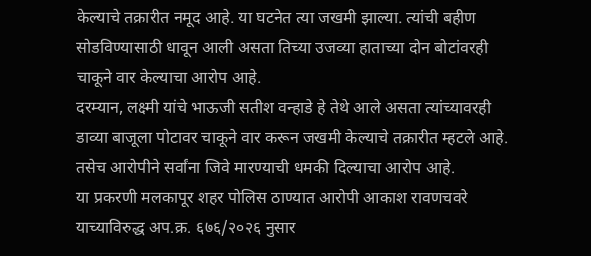केल्याचे तक्रारीत नमूद आहे. या घटनेत त्या जखमी झाल्या. त्यांची बहीण सोडविण्यासाठी धावून आली असता तिच्या उजव्या हाताच्या दोन बोटांवरही चाकूने वार केल्याचा आरोप आहे.
दरम्यान, लक्ष्मी यांचे भाऊजी सतीश वन्हाडे हे तेथे आले असता त्यांच्यावरही डाव्या बाजूला पोटावर चाकूने वार करून जखमी केल्याचे तक्रारीत म्हटले आहे. तसेच आरोपीने सर्वांना जिवे मारण्याची धमकी दिल्याचा आरोप आहे.
या प्रकरणी मलकापूर शहर पोलिस ठाण्यात आरोपी आकाश रावणचवरे याच्याविरुद्ध अप.क्र. ६७६/२०२६ नुसार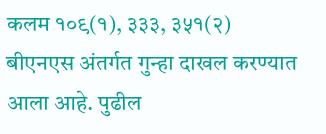कलम १०९(१), ३३३, ३५१(२) बीएनएस अंतर्गत गुन्हा दाखल करण्यात आला आहे. पुढील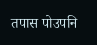तपास पोउपनि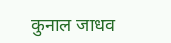कुनाल जाधव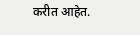करीत आहेत.